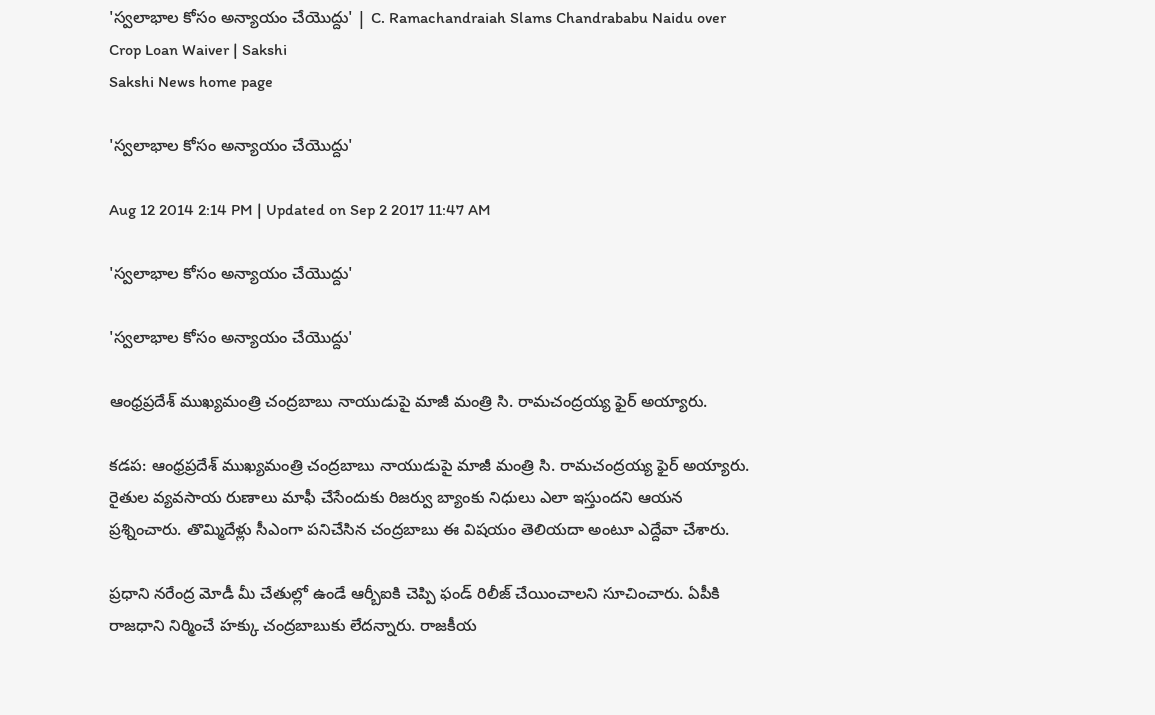'స్వలాభాల కోసం అన్యాయం చేయొద్దు' | C. Ramachandraiah Slams Chandrababu Naidu over Crop Loan Waiver | Sakshi
Sakshi News home page

'స్వలాభాల కోసం అన్యాయం చేయొద్దు'

Aug 12 2014 2:14 PM | Updated on Sep 2 2017 11:47 AM

'స్వలాభాల కోసం అన్యాయం చేయొద్దు'

'స్వలాభాల కోసం అన్యాయం చేయొద్దు'

ఆంధ్రప్రదేశ్ ముఖ్యమంత్రి చంద్రబాబు నాయుడుపై మాజీ మంత్రి సి. రామచంద్రయ్య ఫైర్ అయ్యారు.

కడప: ఆంధ్రప్రదేశ్ ముఖ్యమంత్రి చంద్రబాబు నాయుడుపై మాజీ మంత్రి సి. రామచంద్రయ్య ఫైర్ అయ్యారు. రైతుల వ్యవసాయ రుణాలు మాఫీ చేసేందుకు రిజర్వు బ్యాంకు నిధులు ఎలా ఇస్తుందని ఆయన ప్రశ్నించారు. తొమ్మిదేళ్లు సీఎంగా పనిచేసిన చంద్రబాబు ఈ విషయం తెలియదా అంటూ ఎద్దేవా చేశారు.

ప్రధాని నరేంద్ర మోడీ మీ చేతుల్లో ఉండే ఆర్బీఐకి చెప్పి ఫండ్ రిలీజ్ చేయించాలని సూచించారు. ఏపీకి రాజధాని నిర్మించే హక్కు చంద్రబాబుకు లేదన్నారు. రాజకీయ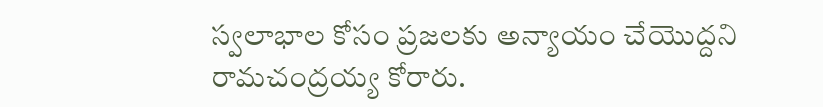స్వలాభాల కోసం ప్రజలకు అన్యాయం చేయొద్దని రామచంద్రయ్య కోరారు.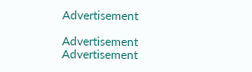Advertisement

Advertisement
Advertisement